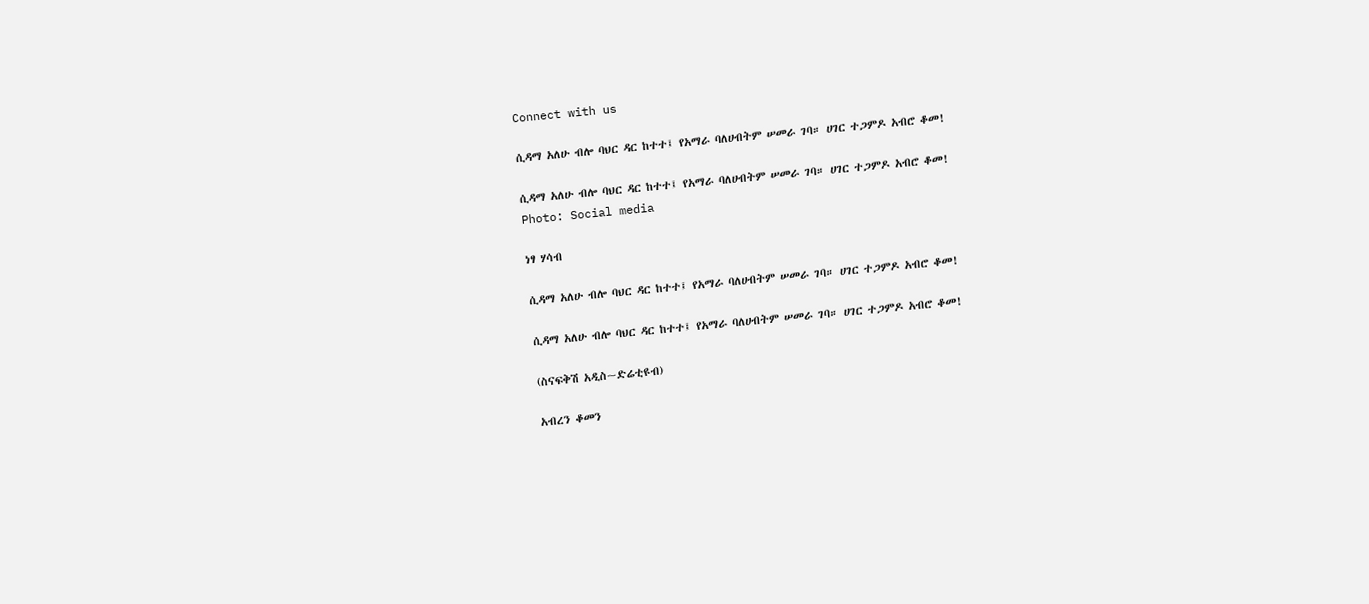Connect with us

ሲዳማ አለሁ ብሎ ባህር ዳር ከተተ፤ የአማራ ባለሀብትም ሠመራ ገባ። ሀገር ተጋምዶ አብሮ ቆመ!

ሲዳማ አለሁ ብሎ ባህር ዳር ከተተ፤ የአማራ ባለሀብትም ሠመራ ገባ። ሀገር ተጋምዶ አብሮ ቆመ!
Photo: Social media

ነፃ ሃሳብ

ሲዳማ አለሁ ብሎ ባህር ዳር ከተተ፤ የአማራ ባለሀብትም ሠመራ ገባ። ሀገር ተጋምዶ አብሮ ቆመ!

ሲዳማ አለሁ ብሎ ባህር ዳር ከተተ፤ የአማራ ባለሀብትም ሠመራ ገባ። ሀገር ተጋምዶ አብሮ ቆመ!

(ስናፍቅሽ አዲስ~ድሬቲዩብ)

አብረን ቆመን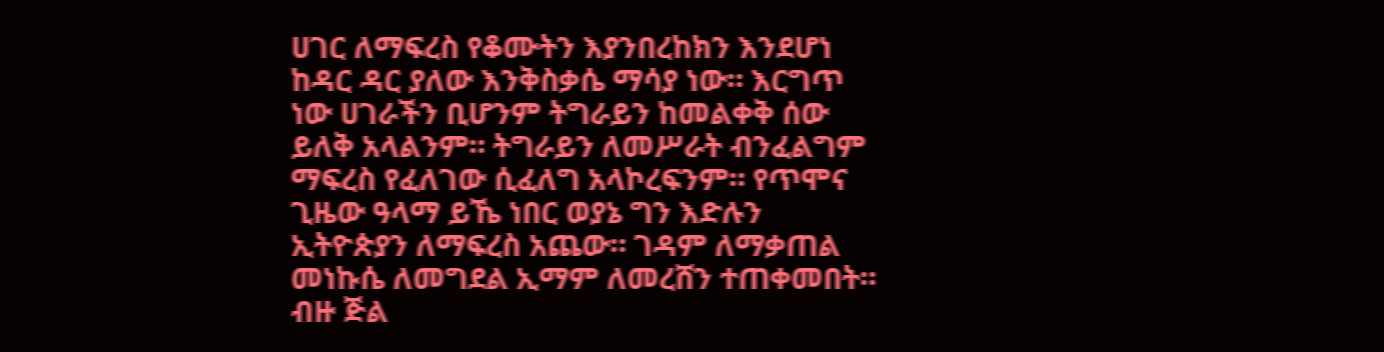ሀገር ለማፍረስ የቆሙትን እያንበረከክን እንደሆነ ከዳር ዳር ያለው እንቅስቃሴ ማሳያ ነው። እርግጥ ነው ሀገራችን ቢሆንም ትግራይን ከመልቀቅ ሰው ይለቅ አላልንም። ትግራይን ለመሥራት ብንፈልግም ማፍረስ የፈለገው ሲፈለግ አላኮረፍንም። የጥሞና ጊዜው ዓላማ ይኼ ነበር ወያኔ ግን እድሉን ኢትዮጵያን ለማፍረስ አጨው። ገዳም ለማቃጠል መነኩሴ ለመግደል ኢማም ለመረሸን ተጠቀመበት። ብዙ ጅል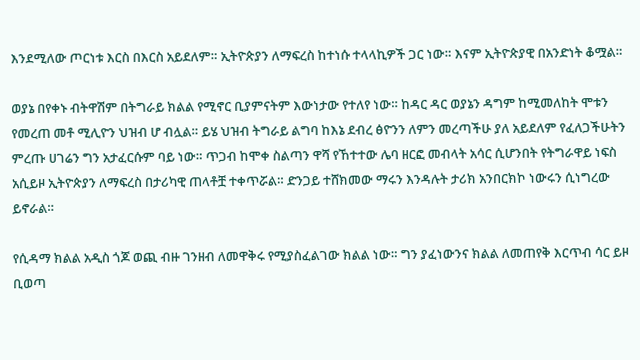እንደሚለው ጦርነቱ እርስ በእርስ አይደለም። ኢትዮጵያን ለማፍረስ ከተነሱ ተላላኪዎች ጋር ነው። እናም ኢትዮጵያዊ በአንድነት ቆሟል።

ወያኔ በየቀኑ ብትዋሽም በትግራይ ክልል የሚኖር ቢያምናትም እውነታው የተለየ ነው። ከዳር ዳር ወያኔን ዳግም ከሚመለከት ሞቱን የመረጠ መቶ ሚሊዮን ህዝብ ሆ ብሏል። ይሄ ህዝብ ትግራይ ልግባ ከእኔ ደብረ ፅዮንን ለምን መረጣችሁ ያለ አይደለም የፈለጋችሁትን ምረጡ ሀገሬን ግን አታፈርሱም ባይ ነው። ጥጋብ ከሞቀ ስልጣን ዋሻ የኸተተው ሌባ ዘርፎ መብላት አሳር ሲሆንበት የትግራዋይ ነፍስ አሲይዞ ኢትዮጵያን ለማፍረስ በታሪካዊ ጠላቶቿ ተቀጥሯል። ድንጋይ ተሸክመው ማሩን እንዳሉት ታሪክ አንበርክኮ ነውሩን ሲነግረው ይኖራል።

የሲዳማ ክልል አዲስ ጎጆ ወጪ ብዙ ገንዘብ ለመዋቅሩ የሚያስፈልገው ክልል ነው። ግን ያፈነውንና ክልል ለመጠየቅ እርጥብ ሳር ይዞ ቢወጣ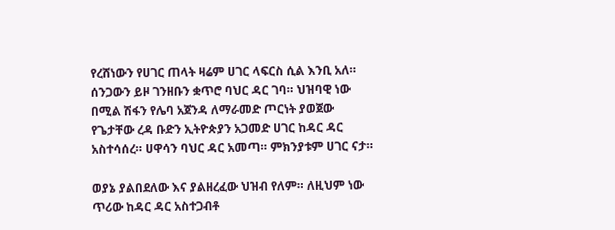የረሸነውን የሀገር ጠላት ዛሬም ሀገር ላፍርስ ሲል እንቢ አለ። ሰንጋውን ይዞ ገንዘቡን ቋጥሮ ባህር ዳር ገባ። ህዝባዊ ነው በሚል ሽፋን የሌባ አጀንዳ ለማራመድ ጦርነት ያወጀው የጌታቸው ረዳ ቡድን ኢትዮጵያን አጋመድ ሀገር ከዳር ዳር አስተሳሰረ። ሀዋሳን ባህር ዳር አመጣ። ምክንያቱም ሀገር ናታ።

ወያኔ ያልበደለው እና ያልዘረፈው ህዝብ የለም። ለዚህም ነው ጥሪው ከዳር ዳር አስተጋብቶ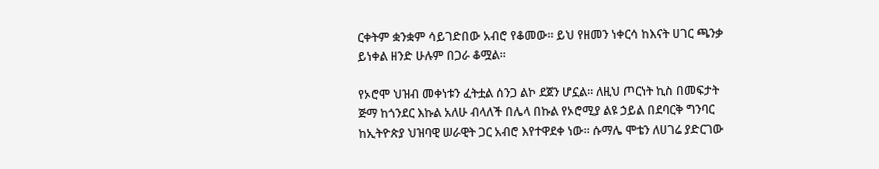ርቀትም ቋንቋም ሳይገድበው አብሮ የቆመው። ይህ የዘመን ነቀርሳ ከእናት ሀገር ጫንቃ ይነቀል ዘንድ ሁሉም በጋራ ቆሟል።

የኦሮሞ ህዝብ መቀነቱን ፈትቷል ሰንጋ ልኮ ደጀን ሆኗል። ለዚህ ጦርነት ኪስ በመፍታት ጅማ ከጎንደር እኩል አለሁ ብላለች በሌላ በኩል የኦሮሚያ ልዩ ኃይል በደባርቅ ግንባር ከኢትዮጵያ ህዝባዊ ሠራዊት ጋር አብሮ እየተዋደቀ ነው። ሱማሌ ሞቴን ለሀገሬ ያድርገው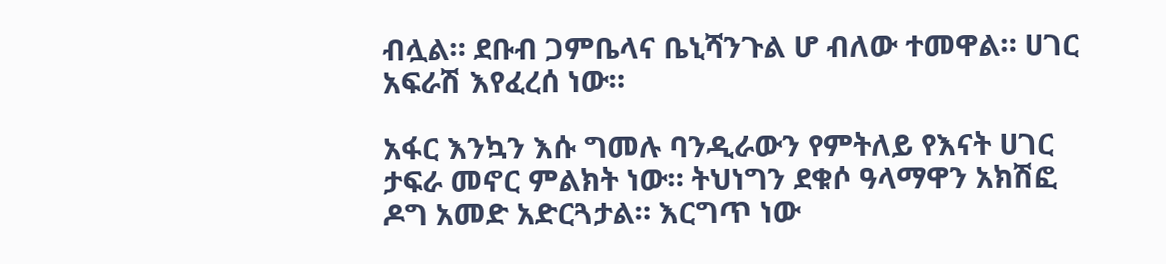ብሏል። ደቡብ ጋምቤላና ቤኒሻንጉል ሆ ብለው ተመዋል። ሀገር አፍራሽ እየፈረሰ ነው።

አፋር እንኳን እሱ ግመሉ ባንዲራውን የምትለይ የእናት ሀገር ታፍራ መኖር ምልክት ነው። ትህነግን ደቁሶ ዓላማዋን አክሽፎ ዶግ አመድ አድርጓታል። እርግጥ ነው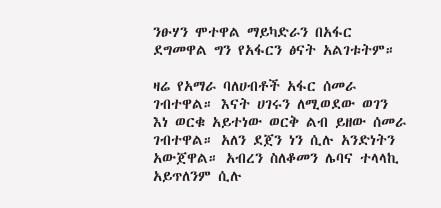ንፁሃን ሞተዋል ማይካድራን በአፋር ደግመዋል ግን የአፋርን ፅናት አልገቱትም።

ዛሬ የአማራ ባለሀብቶች አፋር ሰመራ ገብተዋል። እናት ሀገሩን ለሚወደው ወገን እነ ወርቁ አይተነው ወርቅ ልብ ይዘው ሰመራ ገብተዋል። አለን ደጀን ነን ሲሉ አንድነትን አውጀዋል። አብረን ስለቆመን ሌባና ተላላኪ አይጥለንም ሲሉ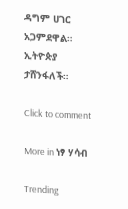ዳግም ሀገር አጋምደዋል። ኢትዮጵያ ታሸንፋለች።

Click to comment

More in ነፃ ሃሳብ

Trending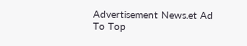Advertisement News.et Ad
To Top